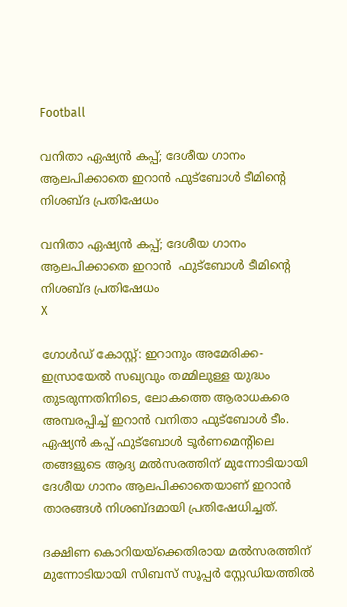Football

വനിതാ ഏഷ്യന്‍ കപ്പ്; ദേശീയ ഗാനം ആലപിക്കാതെ ഇറാന്‍ ഫുട്‌ബോള്‍ ടീമിന്റെ നിശബ്ദ പ്രതിഷേധം

വനിതാ ഏഷ്യന്‍ കപ്പ്; ദേശീയ ഗാനം ആലപിക്കാതെ ഇറാന്‍  ഫുട്‌ബോള്‍ ടീമിന്റെ നിശബ്ദ പ്രതിഷേധം
X

ഗോള്‍ഡ് കോസ്റ്റ്: ഇറാനും അമേരിക്ക-ഇസ്രായേല്‍ സഖ്യവും തമ്മിലുള്ള യുദ്ധം തുടരുന്നതിനിടെ, ലോകത്തെ ആരാധകരെ അമ്പരപ്പിച്ച് ഇറാന്‍ വനിതാ ഫുട്‌ബോള്‍ ടീം. ഏഷ്യന്‍ കപ്പ് ഫുട്‌ബോള്‍ ടൂര്‍ണമെന്റിലെ തങ്ങളുടെ ആദ്യ മല്‍സരത്തിന് മുന്നോടിയായി ദേശീയ ഗാനം ആലപിക്കാതെയാണ് ഇറാന്‍ താരങ്ങള്‍ നിശബ്ദമായി പ്രതിഷേധിച്ചത്.

ദക്ഷിണ കൊറിയയ്ക്കെതിരായ മല്‍സരത്തിന് മുന്നോടിയായി സിബസ് സൂപ്പര്‍ സ്റ്റേഡിയത്തില്‍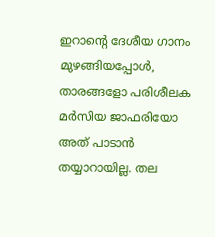ഇറാന്റെ ദേശീയ ഗാനം മുഴങ്ങിയപ്പോള്‍, താരങ്ങളോ പരിശീലക മര്‍സിയ ജാഫരിയോ അത് പാടാന്‍ തയ്യാറായില്ല. തല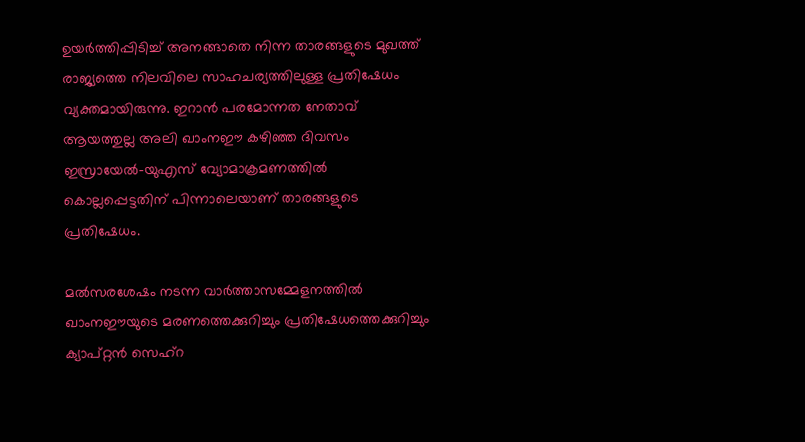ഉയര്‍ത്തിപ്പിടിച്ച് അനങ്ങാതെ നിന്ന താരങ്ങളുടെ മുഖത്ത് രാജ്യത്തെ നിലവിലെ സാഹചര്യത്തിലുള്ള പ്രതിഷേധം വ്യക്തമായിരുന്നു. ഇറാന്‍ പരമോന്നത നേതാവ് ആയത്തുല്ല അലി ഖാംനഈ കഴിഞ്ഞ ദിവസം ഇസ്രായേല്‍-യുഎസ് വ്യോമാക്രമണത്തില്‍ കൊല്ലപ്പെട്ടതിന് പിന്നാലെയാണ് താരങ്ങളുടെ പ്രതിഷേധം.

മല്‍സരശേഷം നടന്ന വാര്‍ത്താസമ്മേളനത്തില്‍ ഖാംനഈയുടെ മരണത്തെക്കുറിച്ചും പ്രതിഷേധത്തെക്കുറിച്ചും ക്യാപ്റ്റന്‍ സെഹ്റ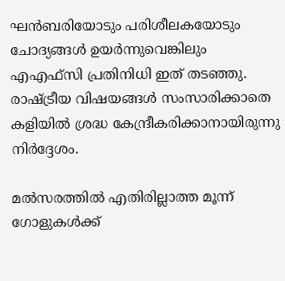ഘന്‍ബരിയോടും പരിശീലകയോടും ചോദ്യങ്ങള്‍ ഉയര്‍ന്നുവെങ്കിലും എഎഫ്സി പ്രതിനിധി ഇത് തടഞ്ഞു. രാഷ്ട്രീയ വിഷയങ്ങള്‍ സംസാരിക്കാതെ കളിയില്‍ ശ്രദ്ധ കേന്ദ്രീകരിക്കാനായിരുന്നു നിര്‍ദ്ദേശം.

മല്‍സരത്തില്‍ എതിരില്ലാത്ത മൂന്ന് ഗോളുകള്‍ക്ക്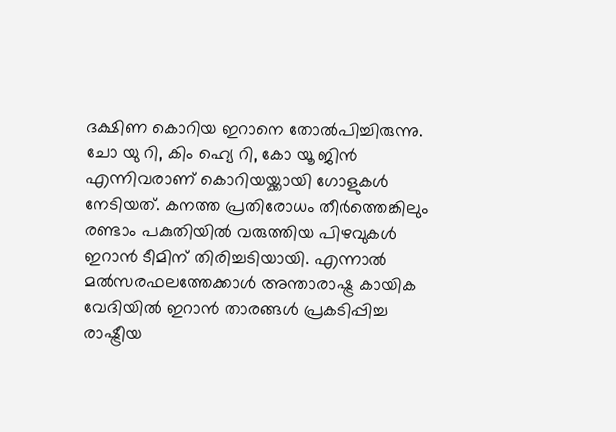ദക്ഷിണ കൊറിയ ഇറാനെ തോല്‍പിച്ചിരുന്നു. ചോ യു റി, കിം ഹ്യെ റി, കോ യൂ ജിന്‍ എന്നിവരാണ് കൊറിയയ്ക്കായി ഗോളുകള്‍ നേടിയത്. കനത്ത പ്രതിരോധം തീര്‍ത്തെങ്കിലും രണ്ടാം പകുതിയില്‍ വരുത്തിയ പിഴവുകള്‍ ഇറാന്‍ ടീമിന് തിരിച്ചടിയായി. എന്നാല്‍ മല്‍സരഫലത്തേക്കാള്‍ അന്താരാഷ്ട്ര കായിക വേദിയില്‍ ഇറാന്‍ താരങ്ങള്‍ പ്രകടിപ്പിച്ച രാഷ്ട്രീയ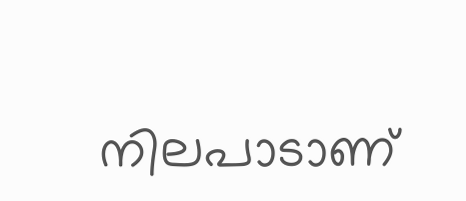നിലപാടാണ്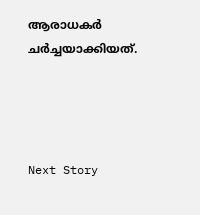ആരാധകര്‍ ചര്‍ച്ചയാക്കിയത്.




Next Story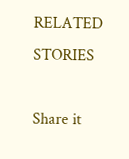RELATED STORIES

Share it